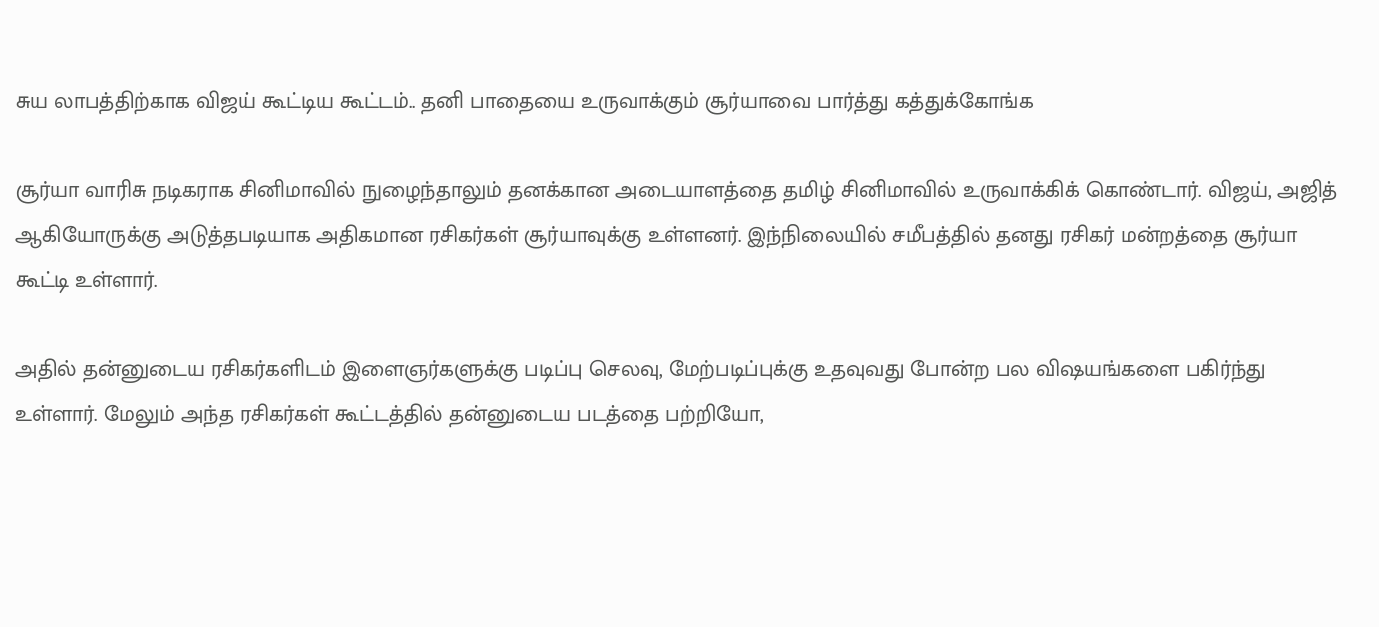சுய லாபத்திற்காக விஜய் கூட்டிய கூட்டம்.. தனி பாதையை உருவாக்கும் சூர்யாவை பார்த்து கத்துக்கோங்க

சூர்யா வாரிசு நடிகராக சினிமாவில் நுழைந்தாலும் தனக்கான அடையாளத்தை தமிழ் சினிமாவில் உருவாக்கிக் கொண்டார். விஜய், அஜித் ஆகியோருக்கு அடுத்தபடியாக அதிகமான ரசிகர்கள் சூர்யாவுக்கு உள்ளனர். இந்நிலையில் சமீபத்தில் தனது ரசிகர் மன்றத்தை சூர்யா கூட்டி உள்ளார்.

அதில் தன்னுடைய ரசிகர்களிடம் இளைஞர்களுக்கு படிப்பு செலவு, மேற்படிப்புக்கு உதவுவது போன்ற பல விஷயங்களை பகிர்ந்து உள்ளார். மேலும் அந்த ரசிகர்கள் கூட்டத்தில் தன்னுடைய படத்தை பற்றியோ,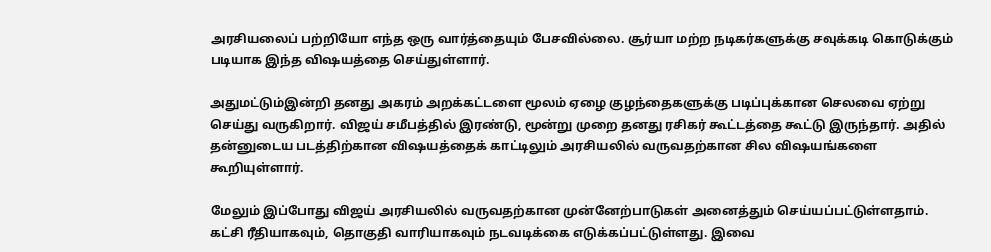அரசியலைப் பற்றியோ எந்த ஒரு வார்த்தையும் பேசவில்லை. சூர்யா மற்ற நடிகர்களுக்கு சவுக்கடி கொடுக்கும் படியாக இந்த விஷயத்தை செய்துள்ளார்.

அதுமட்டும்இன்றி தனது அகரம் அறக்கட்டளை மூலம் ஏழை குழந்தைகளுக்கு படிப்புக்கான செலவை ஏற்று செய்து வருகிறார். விஜய் சமீபத்தில் இரண்டு, மூன்று முறை தனது ரசிகர் கூட்டத்தை கூட்டு இருந்தார். அதில் தன்னுடைய படத்திற்கான விஷயத்தைக் காட்டிலும் அரசியலில் வருவதற்கான சில விஷயங்களை கூறியுள்ளார்.

மேலும் இப்போது விஜய் அரசியலில் வருவதற்கான முன்னேற்பாடுகள் அனைத்தும் செய்யப்பட்டுள்ளதாம். கட்சி ரீதியாகவும், தொகுதி வாரியாகவும் நடவடிக்கை எடுக்கப்பட்டுள்ளது. இவை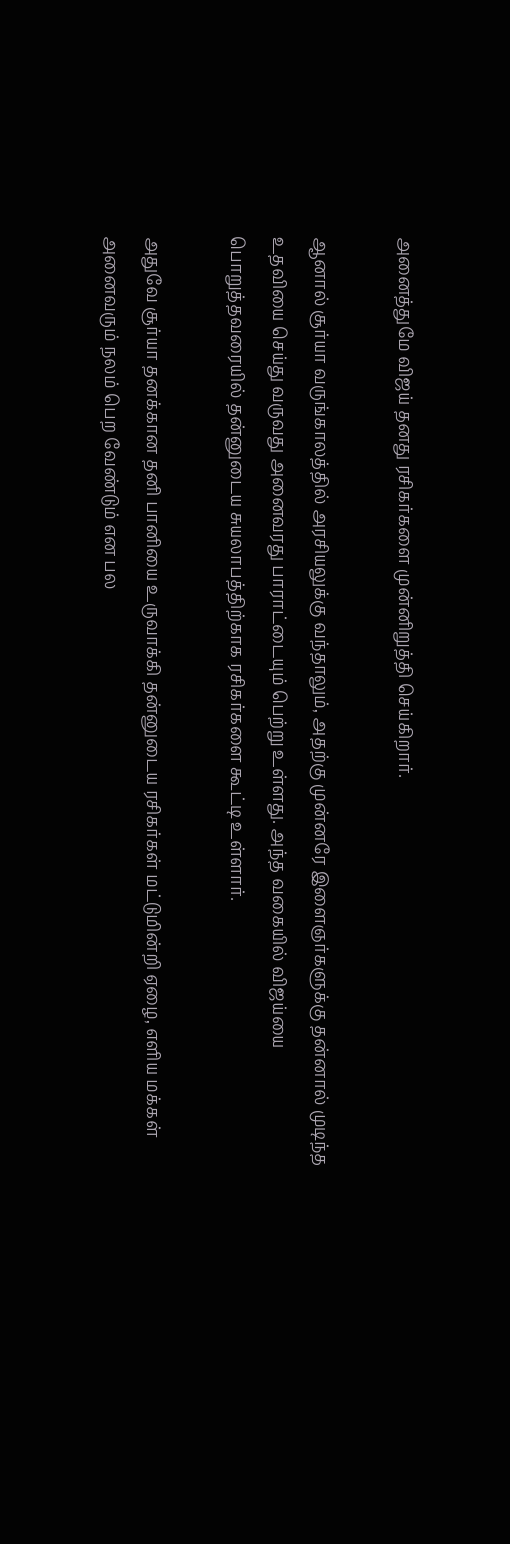அனைத்துமே விஜய் தனது ரசிகர்களை முன்னிறுத்தி செய்கிறார்.

ஆனால் சூர்யா வருங்காலத்தில் அரசியலுக்கு வந்தாலும், அதற்கு முன்னரே இளைஞர்களுக்கு தன்னால் முடிந்த உதவியை செய்து வருவது அனைவரது பாராட்டையும் பெற்று உள்ளது. அந்த வகையில் விஜய்யை பொறுத்தவரையில் தன்னுடைய சுயலாபத்திற்காக ரசிகர்களை கூட்டி உள்ளார்.

அதுவே சூர்யா தனக்கான தனி பானியை உருவாக்கி தன்னுடைய ரசிகர்கள் மட்டுமின்றி ஏழை, எளிய மக்கள் அனைவரும் நலம் பெற வேண்டும் என பல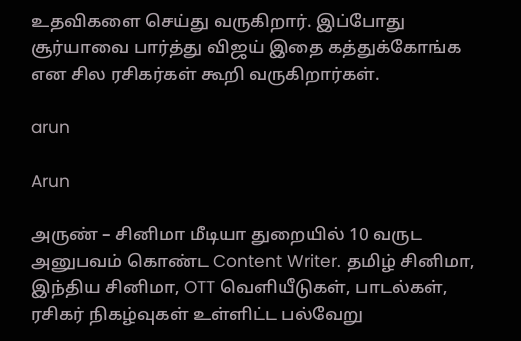உதவிகளை செய்து வருகிறார். இப்போது சூர்யாவை பார்த்து விஜய் இதை கத்துக்கோங்க என சில ரசிகர்கள் கூறி வருகிறார்கள்.

arun

Arun

அருண் – சினிமா மீடியா துறையில் 10 வருட அனுபவம் கொண்ட Content Writer. தமிழ் சினிமா, இந்திய சினிமா, OTT வெளியீடுகள், பாடல்கள், ரசிகர் நிகழ்வுகள் உள்ளிட்ட பல்வேறு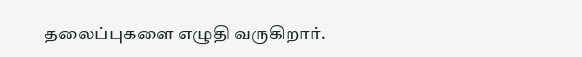தலைப்புகளை எழுதி வருகிறார்.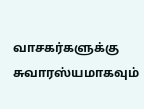வாசகர்களுக்கு சுவாரஸ்யமாகவும்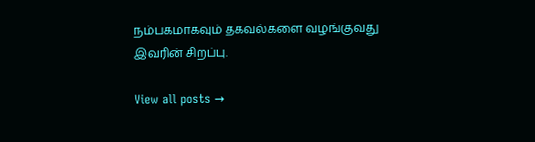நம்பகமாகவும் தகவல்களை வழங்குவது இவரின் சிறப்பு.

View all posts →